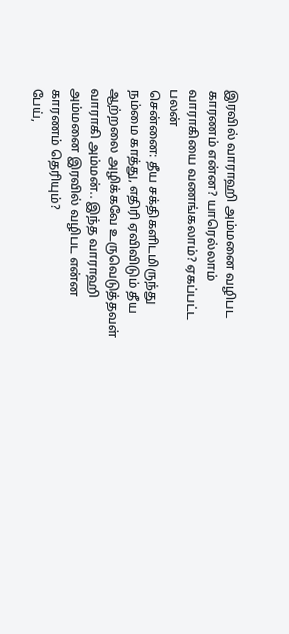இரவில் வாராஹி அம்மனை வழிபட காரணம் என்ன? யாரெல்லாம் வாராகியை வணங்கலாம்? ஏகப்பட்ட பலன்
சென்னை: தீய சக்திகளிடமிருந்து நம்மை காத்து, எதிரி ஏவிவிடும் தீய ஆற்றலை அழிக்கவே உருவெடுத்தவள் வாராகி அம்மன்.. இந்த வாராஹி அம்மனை இரவில் வழிபட என்ன காரணம் தெரியும்?
பேய்,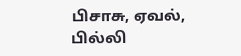பிசாசு, ஏவல், பில்லி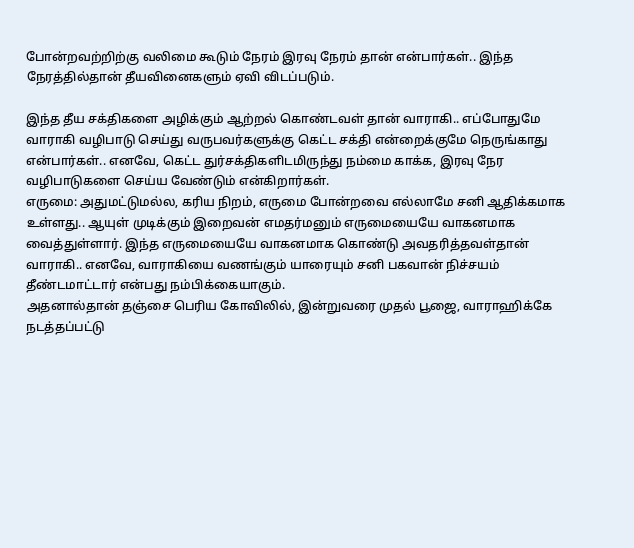போன்றவற்றிற்கு வலிமை கூடும் நேரம் இரவு நேரம் தான் என்பார்கள்.. இந்த நேரத்தில்தான் தீயவினைகளும் ஏவி விடப்படும்.

இந்த தீய சக்திகளை அழிக்கும் ஆற்றல் கொண்டவள் தான் வாராகி.. எப்போதுமே வாராகி வழிபாடு செய்து வருபவர்களுக்கு கெட்ட சக்தி என்றைக்குமே நெருங்காது என்பார்கள்.. எனவே, கெட்ட துர்சக்திகளிடமிருந்து நம்மை காக்க, இரவு நேர வழிபாடுகளை செய்ய வேண்டும் என்கிறார்கள்.
எருமை: அதுமட்டுமல்ல, கரிய நிறம், எருமை போன்றவை எல்லாமே சனி ஆதிக்கமாக உள்ளது.. ஆயுள் முடிக்கும் இறைவன் எமதர்மனும் எருமையையே வாகனமாக வைத்துள்ளார். இந்த எருமையையே வாகனமாக கொண்டு அவதரித்தவள்தான் வாராகி.. எனவே, வாராகியை வணங்கும் யாரையும் சனி பகவான் நிச்சயம் தீண்டமாட்டார் என்பது நம்பிக்கையாகும்.
அதனால்தான் தஞ்சை பெரிய கோவிலில், இன்றுவரை முதல் பூஜை, வாராஹிக்கே நடத்தப்பட்டு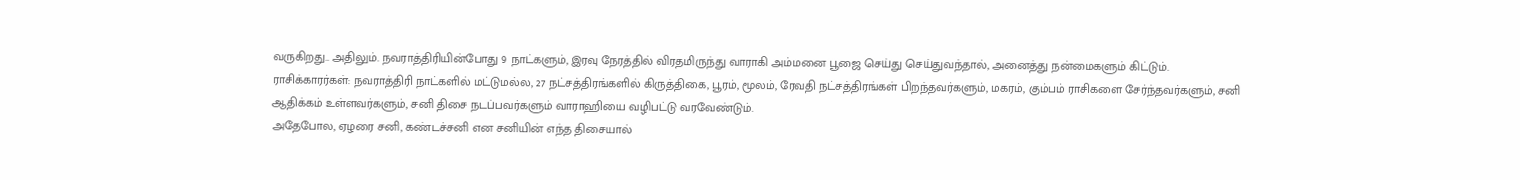வருகிறது.. அதிலும். நவராத்திரியின்போது 9 நாட்களும், இரவு நேரத்தில் விரதமிருந்து வாராகி அம்மனை பூஜை செய்து செய்துவந்தால், அனைத்து நன்மைகளும் கிட்டும்.
ராசிக்காரர்கள்: நவராத்திரி நாட்களில் மட்டுமல்ல, 27 நட்சத்திரங்களில் கிருத்திகை, பூரம், மூலம், ரேவதி நட்சத்திரங்கள் பிறந்தவர்களும், மகரம், கும்பம் ராசிகளை சேர்ந்தவர்களும், சனி ஆதிக்கம் உள்ளவர்களும், சனி திசை நடப்பவர்களும் வாராஹியை வழிபட்டு வரவேண்டும்.
அதேபோல, ஏழரை சனி, கண்டச்சனி என சனியின் எந்த திசையால்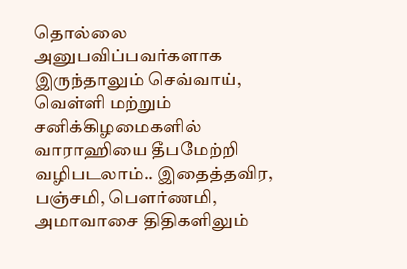தொல்லை அனுபவிப்பவர்களாக இருந்தாலும் செவ்வாய், வெள்ளி மற்றும் சனிக்கிழமைகளில் வாராஹியை தீபமேற்றி வழிபடலாம்.. இதைத்தவிர, பஞ்சமி, பெளர்ணமி, அமாவாசை திதிகளிலும்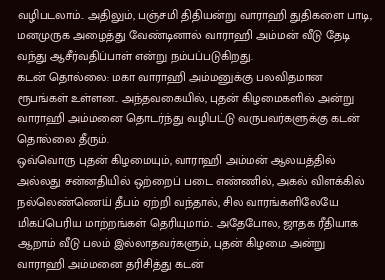வழிபடலாம்.. அதிலும், பஞ்சமி திதியன்று வாராஹி துதிகளை பாடி, மனமுருக அழைத்து வேண்டினால் வாராஹி அம்மன் வீடு தேடி வந்து ஆசீர்வதிப்பாள் என்று நம்பப்படுகிறது.
கடன் தொல்லை: மகா வாராஹி அம்மனுக்கு பலவிதமான ரூபங்கள் உள்ளன.. அந்தவகையில், புதன் கிழமைகளில் அன்று வாராஹி அம்மனை தொடர்ந்து வழிபட்டு வருபவர்களுக்கு கடன் தொல்லை தீரும்.
ஒவ்வொரு புதன் கிழமையும், வாராஹி அம்மன் ஆலயத்தில் அல்லது சன்னதியில் ஒற்றைப் படை எண்ணில், அகல் விளக்கில் நல்லெண்ணெய் தீபம் ஏற்றி வந்தால், சில வாரங்களிலேயே மிகப்பெரிய மாற்றங்கள் தெரியுமாம்.. அதேபோல, ஜாதக ரீதியாக ஆறாம் வீடு பலம் இல்லாதவர்களும், புதன் கிழமை அன்று வாராஹி அம்மனை தரிசித்து கடன்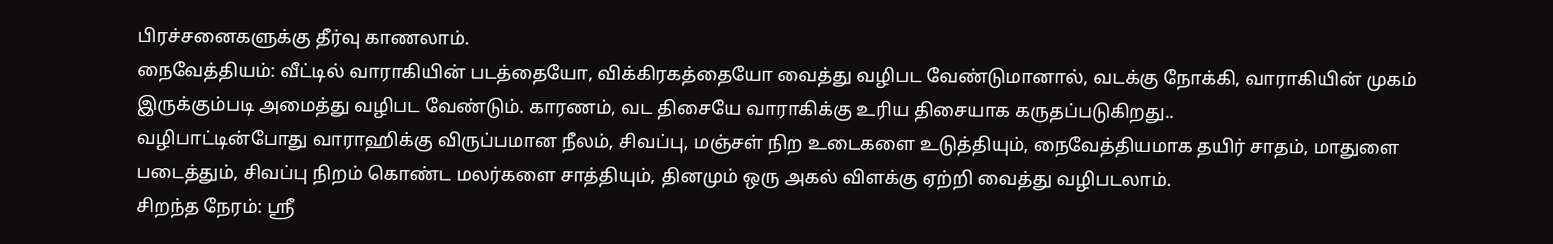பிரச்சனைகளுக்கு தீர்வு காணலாம்.
நைவேத்தியம்: வீட்டில் வாராகியின் படத்தையோ, விக்கிரகத்தையோ வைத்து வழிபட வேண்டுமானால், வடக்கு நோக்கி, வாராகியின் முகம் இருக்கும்படி அமைத்து வழிபட வேண்டும். காரணம், வட திசையே வாராகிக்கு உரிய திசையாக கருதப்படுகிறது..
வழிபாட்டின்போது வாராஹிக்கு விருப்பமான நீலம், சிவப்பு, மஞ்சள் நிற உடைகளை உடுத்தியும், நைவேத்தியமாக தயிர் சாதம், மாதுளை படைத்தும், சிவப்பு நிறம் கொண்ட மலர்களை சாத்தியும், தினமும் ஒரு அகல் விளக்கு ஏற்றி வைத்து வழிபடலாம்.
சிறந்த நேரம்: ஸ்ரீ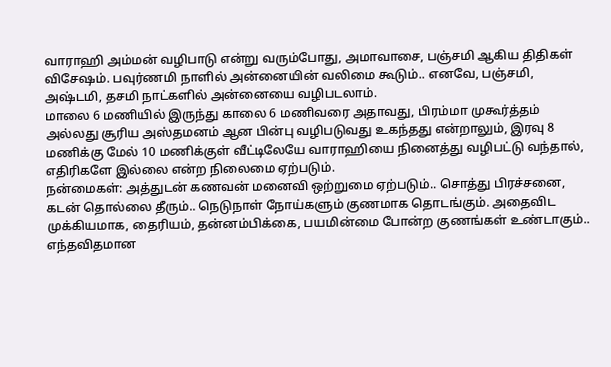வாராஹி அம்மன் வழிபாடு என்று வரும்போது, அமாவாசை, பஞ்சமி ஆகிய திதிகள் விசேஷம். பவுர்ணமி நாளில் அன்னையின் வலிமை கூடும்.. எனவே, பஞ்சமி, அஷ்டமி, தசமி நாட்களில் அன்னையை வழிபடலாம்.
மாலை 6 மணியில் இருந்து காலை 6 மணிவரை அதாவது, பிரம்மா முகூர்த்தம் அல்லது சூரிய அஸ்தமனம் ஆன பின்பு வழிபடுவது உகந்தது என்றாலும், இரவு 8 மணிக்கு மேல் 10 மணிக்குள் வீட்டிலேயே வாராஹியை நினைத்து வழிபட்டு வந்தால், எதிரிகளே இல்லை என்ற நிலைமை ஏற்படும்.
நன்மைகள்: அத்துடன் கணவன் மனைவி ஒற்றுமை ஏற்படும்.. சொத்து பிரச்சனை, கடன் தொல்லை தீரும்.. நெடுநாள் நோய்களும் குணமாக தொடங்கும். அதைவிட முக்கியமாக, தைரியம், தன்னம்பிக்கை, பயமின்மை போன்ற குணங்கள் உண்டாகும்.. எந்தவிதமான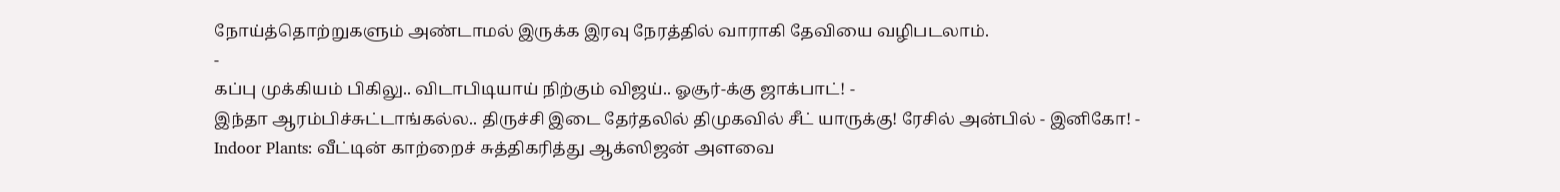நோய்த்தொற்றுகளும் அண்டாமல் இருக்க இரவு நேரத்தில் வாராகி தேவியை வழிபடலாம்.
-
கப்பு முக்கியம் பிகிலு.. விடாபிடியாய் நிற்கும் விஜய்.. ஓசூர்-க்கு ஜாக்பாட்! -
இந்தா ஆரம்பிச்சுட்டாங்கல்ல.. திருச்சி இடை தேர்தலில் திமுகவில் சீட் யாருக்கு! ரேசில் அன்பில் - இனிகோ! -
Indoor Plants: வீட்டின் காற்றைச் சுத்திகரித்து ஆக்ஸிஜன் அளவை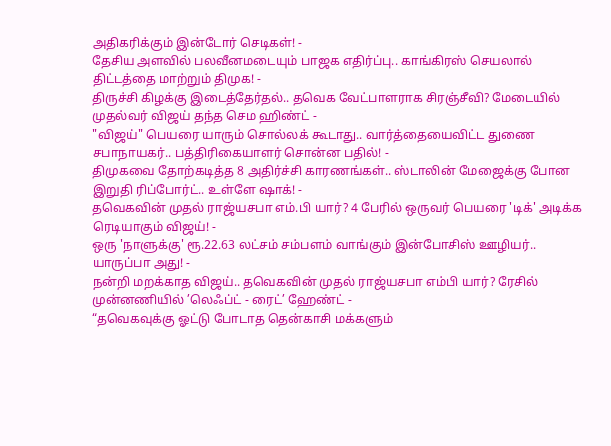அதிகரிக்கும் இன்டோர் செடிகள்! -
தேசிய அளவில் பலவீனமடையும் பாஜக எதிர்ப்பு.. காங்கிரஸ் செயலால் திட்டத்தை மாற்றும் திமுக! -
திருச்சி கிழக்கு இடைத்தேர்தல்.. தவெக வேட்பாளராக சிரஞ்சீவி? மேடையில் முதல்வர் விஜய் தந்த செம ஹிண்ட் -
"விஜய்" பெயரை யாரும் சொல்லக் கூடாது.. வார்த்தையைவிட்ட துணை சபாநாயகர்.. பத்திரிகையாளர் சொன்ன பதில்! -
திமுகவை தோற்கடித்த 8 அதிர்ச்சி காரணங்கள்.. ஸ்டாலின் மேஜைக்கு போன இறுதி ரிப்போர்ட்.. உள்ளே ஷாக்! -
தவெகவின் முதல் ராஜ்யசபா எம்.பி யார்? 4 பேரில் ஒருவர் பெயரை 'டிக்' அடிக்க ரெடியாகும் விஜய்! -
ஒரு 'நாளுக்கு' ரூ.22.63 லட்சம் சம்பளம் வாங்கும் இன்போசிஸ் ஊழியர்.. யாருப்பா அது! -
நன்றி மறக்காத விஜய்.. தவெகவின் முதல் ராஜ்யசபா எம்பி யார்? ரேசில் முன்னணியில் ’லெஃப்ட் - ரைட்’ ஹேண்ட் -
“தவெகவுக்கு ஓட்டு போடாத தென்காசி மக்களும்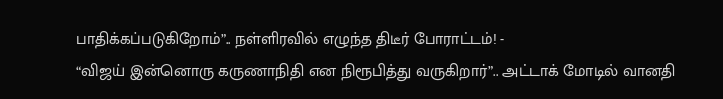பாதிக்கப்படுகிறோம்”.. நள்ளிரவில் எழுந்த திடீர் போராட்டம்! -
“விஜய் இன்னொரு கருணாநிதி என நிரூபித்து வருகிறார்”.. அட்டாக் மோடில் வானதி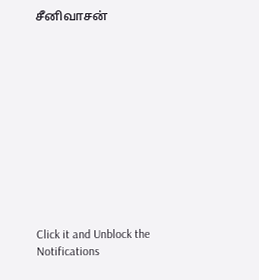சீனிவாசன்












Click it and Unblock the Notifications